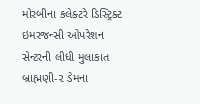મોરબીના કલેક્ટરે ડિસ્ટ્રિક્ટ ઇમરજન્સી ઓપરેશન સેન્ટરની લીધી મુલાકાત બ્રાહ્મણી-૨ ડેમના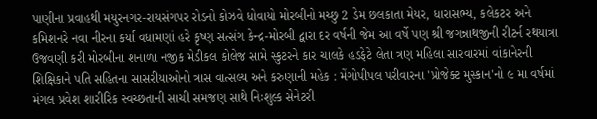પાણીના પ્રવાહથી મયુરનગર-રાયસંગપર રોડનો કોઝવે ધોવાયો મોરબીનો મચ્છુ 2 ડેમ છલકાતા મેયર, ધારાસભ્ય, કલેકટર અને કમિશનરે નવા નીરના કર્યા વધામણાં હરે કૃષ્ણ સત્સંગ કેન્દ્ર-મોરબી દ્વારા દર વર્ષની જેમ આ વર્ષે પણ શ્રી જગન્નાથજીની રીટર્ન રથયાત્રા ઉજવણી કરી મોરબીના શનાળા નજીક મેડીકલ કોલેજ સામે સ્કુટરને કાર ચાલકે હડફેટે લેતા ત્રણ મહિલા સારવારમાં વાંકાનેરની શિક્ષિકાને પતિ સહિતના સાસરીયાઓનો ત્રાસ વાત્સલ્ય અને કરુણાની મહેક : મેંગોપીપલ પરીવારના 'પ્રોજેક્ટ મુસ્કાન'નો ૯ મા વર્ષમાં મંગલ પ્રવેશ શારીરિક સ્વચ્છતાની સાચી સમજણ સાથે નિઃશુલ્ક સેનેટરી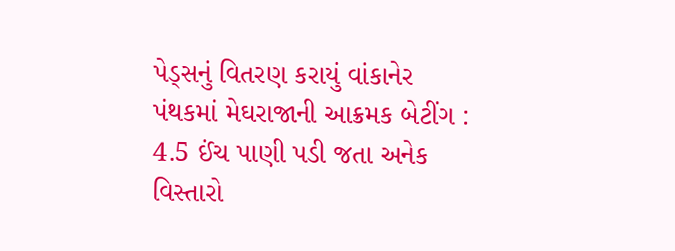પેડ્સનું વિતરણ કરાયું વાંકાનેર પંથકમાં મેઘરાજાની આક્રમક બેટીંગ : 4.5 ઈંચ પાણી પડી જતા અનેક વિસ્તારો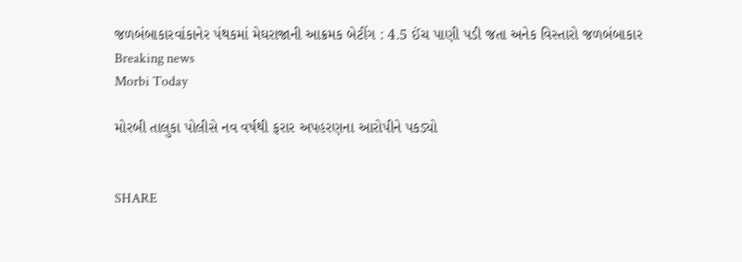જળબંબાકારવાંકાનેર પંથકમાં મેઘરાજાની આક્રમક બેટીંગ : 4.5 ઈંચ પાણી પડી જતા અનેક વિસ્તારો જળબંબાકાર
Breaking news
Morbi Today

મોરબી તાલુકા પોલીસે નવ વર્ષથી ફરાર અપહરણના આરોપીને પકડ્યો


SHARE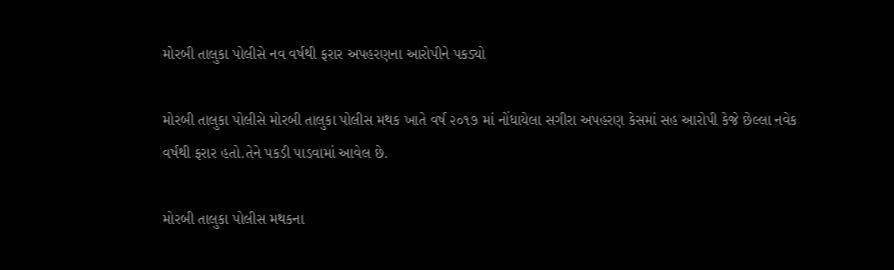મોરબી તાલુકા પોલીસે નવ વર્ષથી ફરાર અપહરણના આરોપીને પકડ્યો

મોરબી તાલુકા પોલીસે મોરબી તાલુકા પોલીસ મથક ખાતે વર્ષ ૨૦૧૭ માં નોંધાયેલા સગીરા અપહરણ કેસમાં સહ આરોપી કેજે છેલ્લા નવેક વર્ષથી ફરાર હતો.તેને પકડી પાડવામાં આવેલ છે.

મોરબી તાલુકા પોલીસ મથકના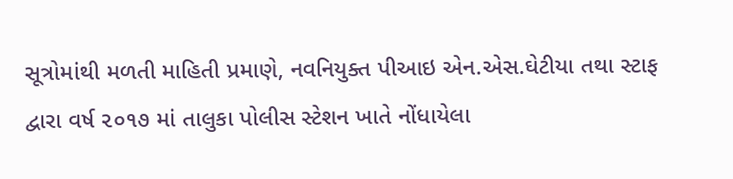સૂત્રોમાંથી મળતી માહિતી પ્રમાણે, નવનિયુક્ત પીઆઇ એન.એસ.ઘેટીયા તથા સ્ટાફ દ્વારા વર્ષ ૨૦૧૭ માં તાલુકા પોલીસ સ્ટેશન ખાતે નોંધાયેલા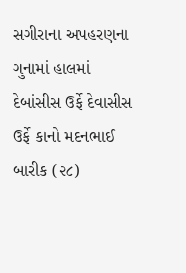સગીરાના અપહરણના ગુનામાં હાલમાં દેબાંસીસ ઉર્ફે દેવાસીસ ઉર્ફે કાનો મદનભાઈ બારીક (૨૮)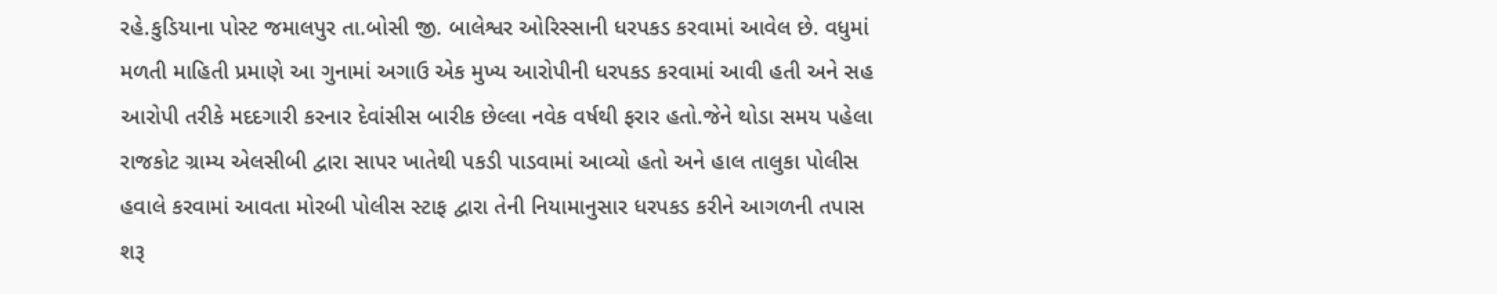રહે.કુડિયાના પોસ્ટ જમાલપુર તા.બોસી જી. બાલેશ્વર ઓરિસ્સાની ધરપકડ કરવામાં આવેલ છે. વધુમાં મળતી માહિતી પ્રમાણે આ ગુનામાં અગાઉ એક મુખ્ય આરોપીની ધરપકડ કરવામાં આવી હતી અને સહ આરોપી તરીકે મદદગારી કરનાર દેવાંસીસ બારીક છેલ્લા નવેક વર્ષથી ફરાર હતો.જેને થોડા સમય પહેલા રાજકોટ ગ્રામ્ય એલસીબી દ્વારા સાપર ખાતેથી પકડી પાડવામાં આવ્યો હતો અને હાલ તાલુકા પોલીસ હવાલે કરવામાં આવતા મોરબી પોલીસ સ્ટાફ દ્વારા તેની નિયામાનુસાર ધરપકડ કરીને આગળની તપાસ શરૂ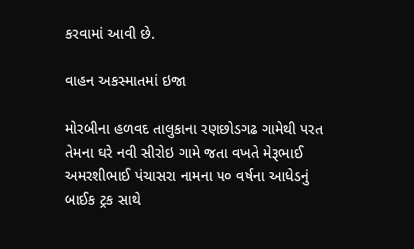કરવામાં આવી છે.

વાહન અકસ્માતમાં ઇજા

મોરબીના હળવદ તાલુકાના રણછોડગઢ ગામેથી પરત તેમના ઘરે નવી સીરોઇ ગામે જતા વખતે મેરૂભાઈ અમરશીભાઈ પંચાસરા નામના ૫૦ વર્ષના આધેડનું બાઈક ટ્રક સાથે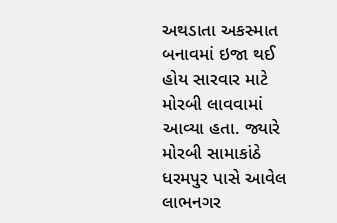અથડાતા અકસ્માત બનાવમાં ઇજા થઈ હોય સારવાર માટે મોરબી લાવવામાં આવ્યા હતા. જ્યારે મોરબી સામાકાંઠે ધરમપુર પાસે આવેલ લાભનગર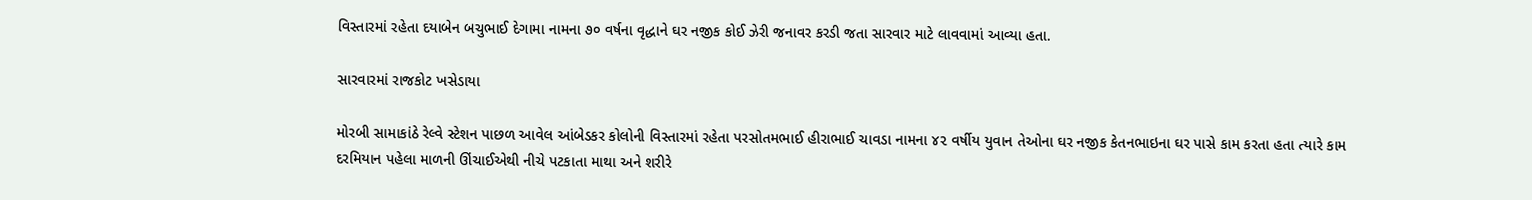વિસ્તારમાં રહેતા દયાબેન બચુભાઈ દેગામા નામના ૭૦ વર્ષના વૃદ્ધાને ઘર નજીક કોઈ ઝેરી જનાવર કરડી જતા સારવાર માટે લાવવામાં આવ્યા હતા.

સારવારમાં રાજકોટ ખસેડાયા

મોરબી સામાકાંઠે રેલ્વે સ્ટેશન પાછળ આવેલ આંબેડકર કોલોની વિસ્તારમાં રહેતા પરસોતમભાઈ હીરાભાઈ ચાવડા નામના ૪૨ વર્ષીય યુવાન તેઓના ઘર નજીક કેતનભાઇના ઘર પાસે કામ કરતા હતા ત્યારે કામ દરમિયાન પહેલા માળની ઊંચાઈએથી નીચે પટકાતા માથા અને શરીરે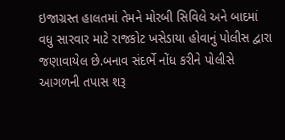ઇજાગ્રસ્ત હાલતમાં તેમને મોરબી સિવિલે અને બાદમાં વધુ સારવાર માટે રાજકોટ ખસેડાયા હોવાનું પોલીસ દ્વારા જણાવાયેલ છે.બનાવ સંદર્ભે નોંધ કરીને પોલીસે આગળની તપાસ શરૂ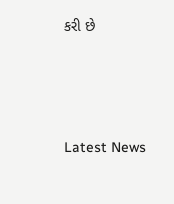કરી છે






Latest News